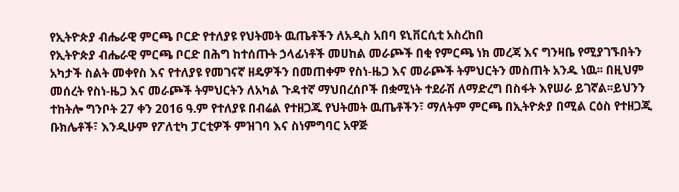የኢትዮጵያ ብሔራዊ ምርጫ ቦርድ የተለያዩ የህትመት ዉጤቶችን ለአዲስ አበባ ዩኒቨርሲቲ አስረከበ
የኢትዮጵያ ብሔራዊ ምርጫ ቦርድ በሕግ ከተሰጡት ኃላፊነቶች መሀከል መራጮች በቂ የምርጫ ነክ መረጃ እና ግንዛቤ የሚያገኙበትን አካታች ስልት መቀየስ እና የተለያዩ የመገናኛ ዘዴዎችን በመጠቀም የስነ-ዜጋ እና መራጮች ትምህርትን መስጠት አንዱ ነዉ፡፡ በዚህም መሰረት የስነ-ዜጋ እና መራጮች ትምህርትን ለአካል ጉዳተኛ ማህበረሰቦች በቋሚነት ተደራሽ ለማድረግ በስፋት እየሠራ ይገኛል፡፡ይህንን ተከትሎ ግንቦት 27 ቀን 2016 ዓ.ም የተለያዩ በብሬል የተዘጋጁ የህትመት ዉጤቶችን፣ ማለትም ምርጫ በኢትዮጵያ በሚል ርዕስ የተዘጋጂ ቡክሌቶች፣ እንዲሁም የፖለቲካ ፓርቲዎች ምዝገባ እና ስነምግባር አዋጅ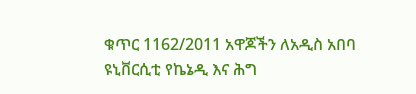ቁጥር 1162/2011 አዋጆችን ለአዲስ አበባ ዩኒቨርሲቲ የኬኔዲ እና ሕግ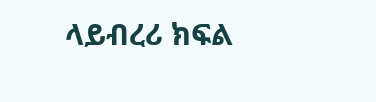ላይብረሪ ክፍል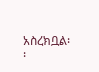አስረክቧል፡፡